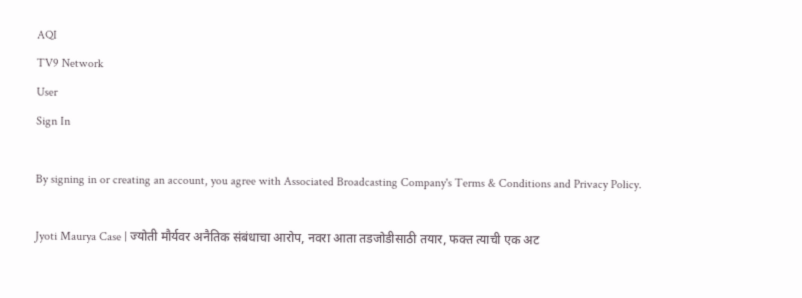AQI
TV9 Network
User
Sign In

By signing in or creating an account, you agree with Associated Broadcasting Company's Terms & Conditions and Privacy Policy.

Jyoti Maurya Case | ज्योती मौर्यवर अनैतिक संबंधाचा आरोप, नवरा आता तडजोडीसाठी तयार, फक्त त्याची एक अट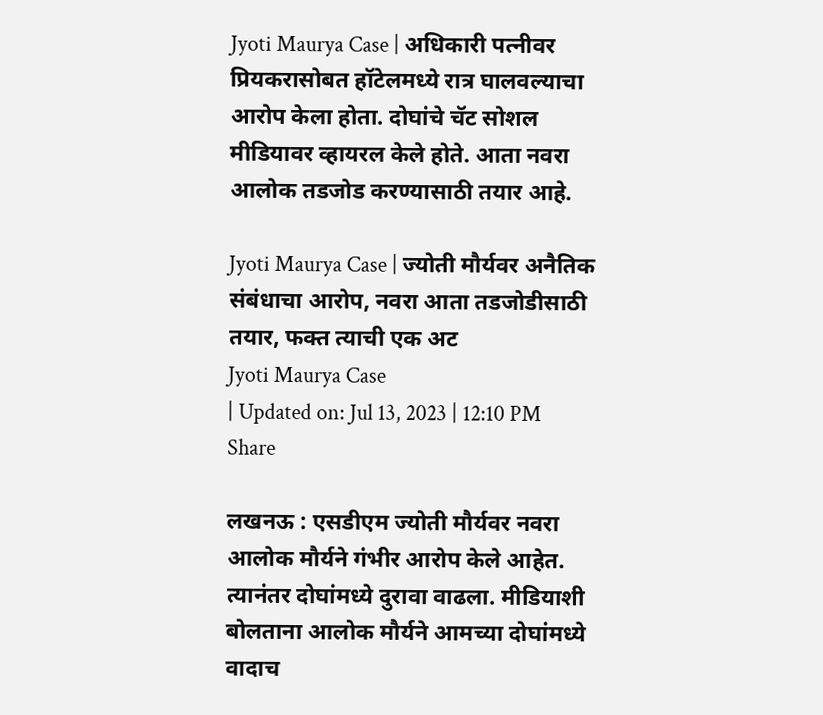Jyoti Maurya Case | अधिकारी पत्नीवर प्रियकरासोबत हॉटेलमध्ये रात्र घालवल्याचा आरोप केला होता. दोघांचे चॅट सोशल मीडियावर व्हायरल केले होते. आता नवरा आलोक तडजोड करण्यासाठी तयार आहे.

Jyoti Maurya Case | ज्योती मौर्यवर अनैतिक संबंधाचा आरोप, नवरा आता तडजोडीसाठी तयार, फक्त त्याची एक अट
Jyoti Maurya Case
| Updated on: Jul 13, 2023 | 12:10 PM
Share

लखनऊ : एसडीएम ज्योती मौर्यवर नवरा आलोक मौर्यने गंभीर आरोप केले आहेत. त्यानंतर दोघांमध्ये दुरावा वाढला. मीडियाशी बोलताना आलोक मौर्यने आमच्या दोघांमध्ये वादाच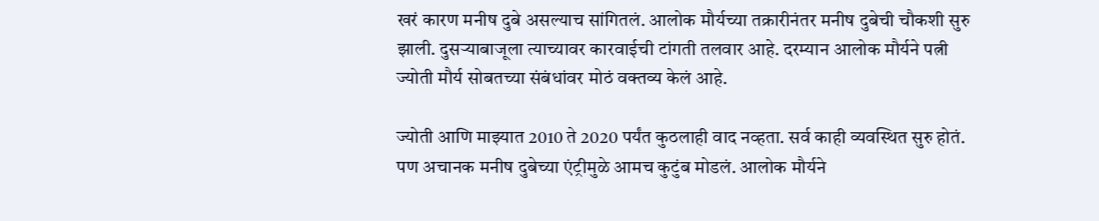खरं कारण मनीष दुबे असल्याच सांगितलं. आलोक मौर्यच्या तक्रारीनंतर मनीष दुबेची चौकशी सुरु झाली. दुसऱ्याबाजूला त्याच्यावर कारवाईची टांगती तलवार आहे. दरम्यान आलोक मौर्यने पत्नी ज्योती मौर्य सोबतच्या संबंधांवर मोठं वक्तव्य केलं आहे.

ज्योती आणि माझ्यात 2010 ते 2020 पर्यंत कुठलाही वाद नव्हता. सर्व काही व्यवस्थित सुरु होतं. पण अचानक मनीष दुबेच्या एंट्रीमुळे आमच कुटुंब मोडलं. आलोक मौर्यने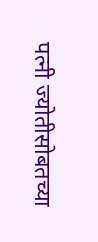पत्नी ज्योतीसोबतच्या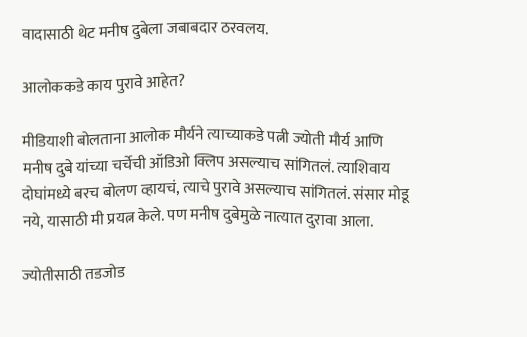वादासाठी थेट मनीष दुबेला जबाबदार ठरवलय.

आलोककडे काय पुरावे आहेत?

मीडियाशी बोलताना आलोक मौर्यने त्याच्याकडे पत्नी ज्योती मौर्य आणि मनीष दुबे यांच्या चर्चेची ऑडिओ क्लिप असल्याच सांगितलं. त्याशिवाय दोघांमध्ये बरच बोलण व्हायचं, त्याचे पुरावे असल्याच सांगितलं. संसार मोडू नये, यासाठी मी प्रयत्न केले. पण मनीष दुबेमुळे नात्यात दुरावा आला.

ज्योतीसाठी तडजोड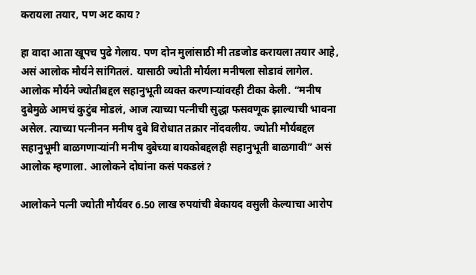करायला तयार, पण अट काय?

हा वादा आता खूपच पुढे गेलाय. पण दोन मुलांसाठी मी तडजोड करायला तयार आहे, असं आलोक मौर्यने सांगितलं. यासाठी ज्योती मौर्यला मनीषला सोडावं लागेल. आलोक मौर्यने ज्योतीबद्दल सहानुभूती व्यक्त करणाऱ्यांवरही टीका केली. “मनीष दुबेमुळे आमचं कुटुंब मोडलं, आज त्याच्या पत्नीची सुद्धा फसवणूक झाल्याची भावना असेल. त्याच्या पत्नीनन मनीष दुबे विरोधात तक्रार नोंदवलीय. ज्योती मौर्यबद्दल सहानुभूमी बाळगणाऱ्यांनी मनीष दुबेच्या बायकोबद्दलही सहानुभूती बाळगावी” असं आलोक म्हणाला. आलोकने दोघांना कसं पकडलं?

आलोकने पत्नी ज्योती मौर्यवर 6.50 लाख रुपयांची बेकायद वसुली केल्याचा आरोप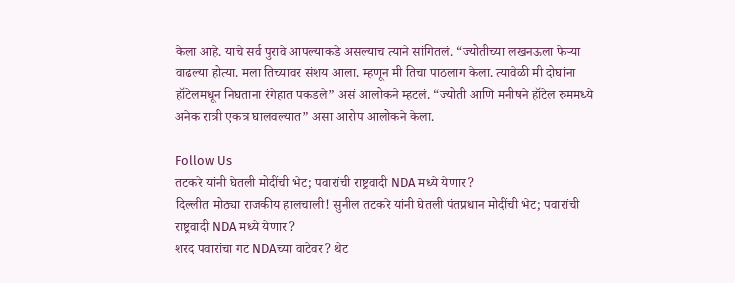केला आहे. याचे सर्व पुरावे आपल्याकडे असल्याच त्याने सांगितलं. “ज्योतीच्या लखनऊला फेऱ्या वाढल्या होत्या. मला तिच्यावर संशय आला. म्हणून मी तिचा पाठलाग केला. त्यावेळी मी दोघांना हॉटेलमधून निघताना रंगेहात पकडले” असं आलोकने म्हटलं. “ज्योती आणि मनीषने हॉटेल रुममध्ये अनेक रात्री एकत्र घालवल्यात” असा आरोप आलोकने केला.

Follow Us
तटकरे यांनी घेतली मोदींची भेट; पवारांची राष्ट्रवादी NDA मध्ये येणार?
दिल्लीत मोठ्या राजकीय हालचाली! सुनील तटकरे यांनी घेतली पंतप्रधान मोदींची भेट; पवारांची राष्ट्रवादी NDA मध्ये येणार?
शरद पवारांचा गट NDAच्या वाटेवर? थेट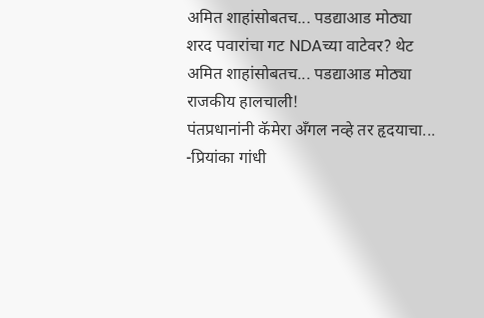अमित शाहांसोबतच... पडद्याआड मोठ्या
शरद पवारांचा गट NDAच्या वाटेवर? थेट अमित शाहांसोबतच... पडद्याआड मोठ्या राजकीय हालचाली!
पंतप्रधानांनी कॅमेरा अँगल नव्हे तर हृदयाचा... -प्रियांका गांधी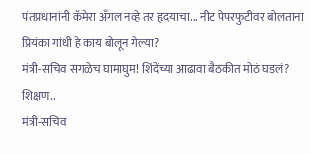पंतप्रधानांनी कॅमेरा अँगल नव्हे तर हृदयाचा... नीट पेपरफुटीवर बोलताना प्रियंका गांधी हे काय बोलून गेल्या?
मंत्री-सचिव सगळेच घामाघुम! शिंदेंच्या आढावा बैठकीत मोठं घडलं? शिक्षण..
मंत्री-सचिव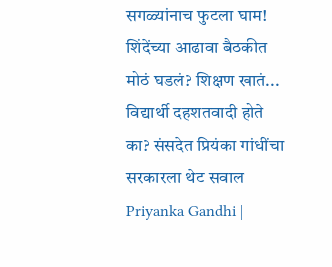सगळ्यांनाच फुटला घाम! शिंदेंच्या आढावा बैठकीत मोठं घडलं? शिक्षण खातं...
विद्यार्थी दहशतवादी होते का? संसदेत प्रियंका गांधींचा सरकारला थेट सवाल
Priyanka Gandhi |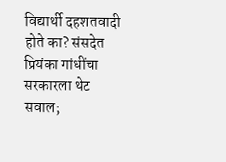विद्यार्थी दहशतवादी होते का? संसदेत प्रियंका गांधींचा सरकारला थेट सवाल;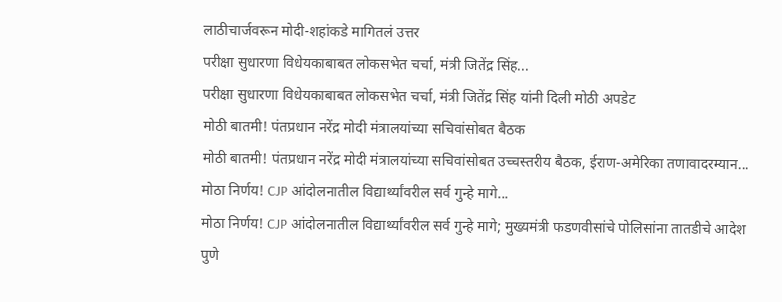लाठीचार्जवरून मोदी-शहांकडे मागितलं उत्तर
परीक्षा सुधारणा विधेयकाबाबत लोकसभेत चर्चा, मंत्री जितेंद्र सिंह...
परीक्षा सुधारणा विधेयकाबाबत लोकसभेत चर्चा, मंत्री जितेंद्र सिंह यांनी दिली मोठी अपडेट
मोठी बातमी! पंतप्रधान नरेंद्र मोदी मंत्रालयांच्या सचिवांसोबत बैठक
मोठी बातमी! पंतप्रधान नरेंद्र मोदी मंत्रालयांच्या सचिवांसोबत उच्चस्तरीय बैठक, ईराण-अमेरिका तणावादरम्यान...
मोठा निर्णय! CJP आंदोलनातील विद्यार्थ्यांवरील सर्व गुन्हे मागे...
मोठा निर्णय! CJP आंदोलनातील विद्यार्थ्यांवरील सर्व गुन्हे मागे; मुख्यमंत्री फडणवीसांचे पोलिसांना तातडीचे आदेश
पुणे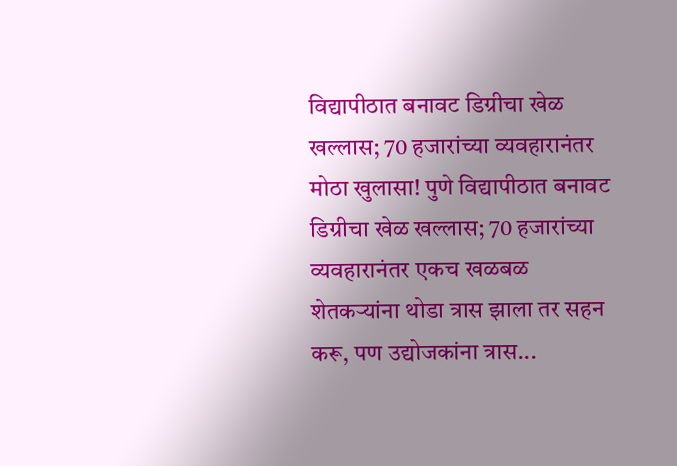विद्यापीठात बनावट डिग्रीचा खेळ खल्लास; 70 हजारांच्या व्यवहारानंतर
मोठा खुलासा! पुणे विद्यापीठात बनावट डिग्रीचा खेळ खल्लास; 70 हजारांच्या व्यवहारानंतर एकच खळबळ
शेतकऱ्यांना थोडा त्रास झाला तर सहन करू, पण उद्योजकांना त्रास...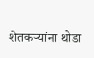शेतकऱ्यांना थोडा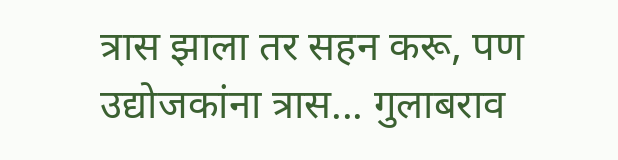त्रास झाला तर सहन करू, पण उद्योजकांना त्रास... गुलाबराव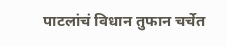पाटलांचं विधान तुफान चर्चेत